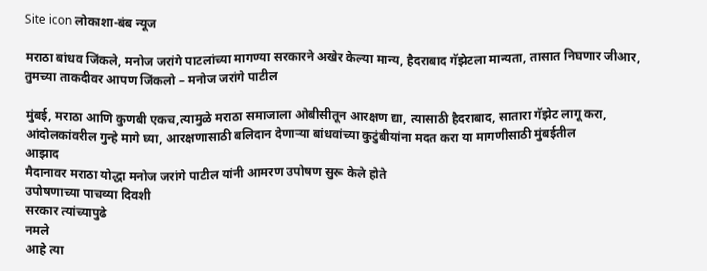Site icon लोकाशा-बंब न्यूज

मराठा बांधव जिंकले, मनोज जरांगे पाटलांच्या मागण्या सरकारने अखेर केल्या मान्य, हैदराबाद गॅझेटला मान्यता, तासात निघणार जीआर, तुमच्या ताकदीवर आपण जिंकलो – मनोज जरांगे पाटील

मुंबई, मराठा आणि कुणबी एकच,त्यामुळे मराठा समाजाला ओबीसीतून आरक्षण द्या, त्यासाठी हैदराबाद, सातारा गॅझेट लागू करा,
आंदोलकांवरील गुन्हे मागे घ्या, आरक्षणासाठी बलिदान देणाऱ्या बांधवांच्या कुटुंबीयांना मदत करा या मागणीसाठी मुंबईतील
आझाद
मैदानावर मराठा योद्धा मनोज जरांगे पाटील यांनी आमरण उपोषण सुरू केले होते
उपोषणाच्या पाचव्या दिवशी
सरकार त्यांच्यापुढे
नमले
आहे त्या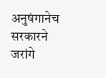अनुषंगानेच सरकारने जरांगे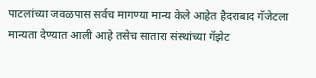पाटलांच्या जवळपास सर्वच मागण्या मान्य केले आहेत हैदराबाद गॅजेटला मान्यता देण्यात आली आहे तसेच सातारा संस्थांच्या गॅझेट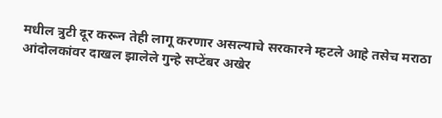मधील त्रुटी दूर करून तेही लागू करणार असल्याचे सरकारने म्हटले आहे तसेच मराठा आंदोलकांवर दाखल झालेले गुन्हे सप्टेंबर अखेर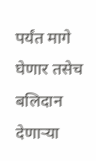पर्यंत मागे घेणार तसेच बलिदान देणाऱ्या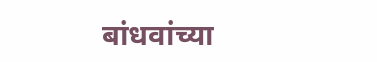बांधवांच्या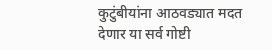कुटुंबीयांना आठवड्यात मदत देणार या सर्व गोष्टी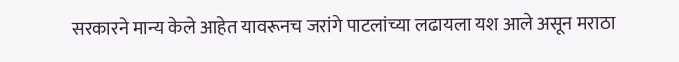सरकारने मान्य केले आहेत यावरूनच जरांगे पाटलांच्या लढायला यश आले असून मराठा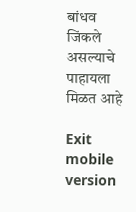बांधव जिंकले असल्याचे पाहायला मिळत आहे

Exit mobile version